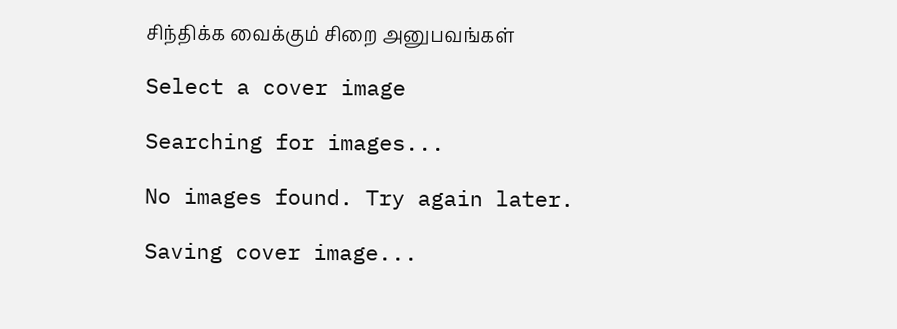சிந்திக்க வைக்கும் சிறை அனுபவங்கள்

Select a cover image

Searching for images...

No images found. Try again later.

Saving cover image...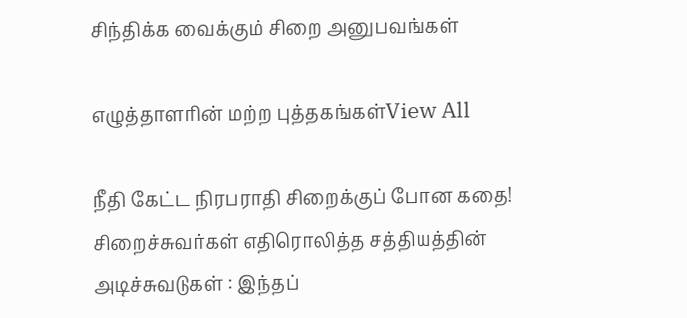சிந்திக்க வைக்கும் சிறை அனுபவங்கள்

எழுத்தாளரின் மற்ற புத்தகங்கள்View All

நீதி கேட்ட நிரபராதி சிறைக்குப் போன கதை! சிறைச்சுவர்கள் எதிரொலித்த சத்தியத்தின் அடிச்சுவடுகள் : இந்தப்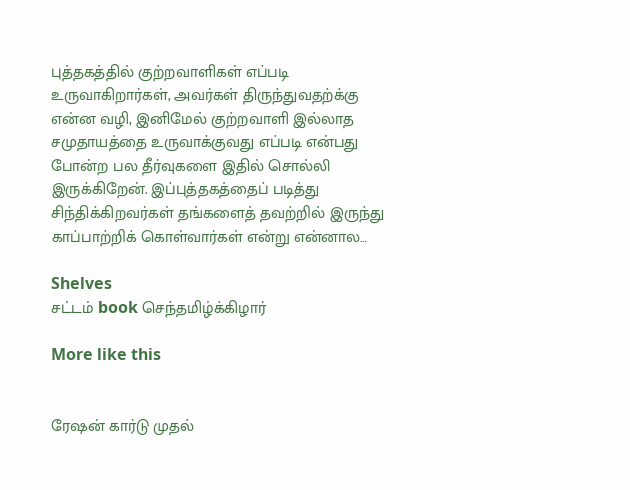புத்தகத்தில் குற்றவாளிகள் எப்படி உருவாகிறார்கள், அவர்கள் திருந்துவதற்க்கு என்ன வழி, இனிமேல் குற்றவாளி இல்லாத சமுதாயத்தை உருவாக்குவது எப்படி என்பது போன்ற பல தீர்வுகளை இதில் சொல்லி இருக்கிறேன். இப்புத்தகத்தைப் படித்து சிந்திக்கிறவர்கள் தங்களைத் தவற்றில் இருந்து காப்பாற்றிக் கொள்வார்கள் என்று என்னால…

Shelves
சட்டம் book செந்தமிழ்க்கிழார்

More like this


ரேஷன் கார்டு முதல்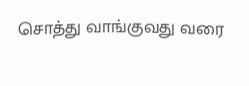சொத்து வாங்குவது வரை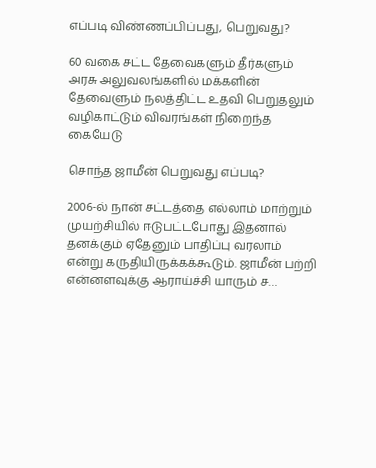எப்படி விண்ணப்பிப்பது, பெறுவது?

60 வகை சட்ட தேவைகளும் தீர்களும் அரசு அலுவலங்களில் மக்களின் தேவைளும் நலத்திட்ட உதவி பெறுதலும் வழிகாட்டும் விவரங்கள் நிறைந்த கையேடு

சொந்த ஜாமீன் பெறுவது எப்படி?

2006-ல் நான் சட்டத்தை எல்லாம் மாற்றும் முயற்சியில் ஈடுபட்டபோது இதனால் தனக்கும் ஏதேனும் பாதிப்பு வரலாம் என்று கருதியிருக்கக்கூடும். ஜாமீன் பற்றி என்னளவுக்கு ஆராய்ச்சி யாரும் ச…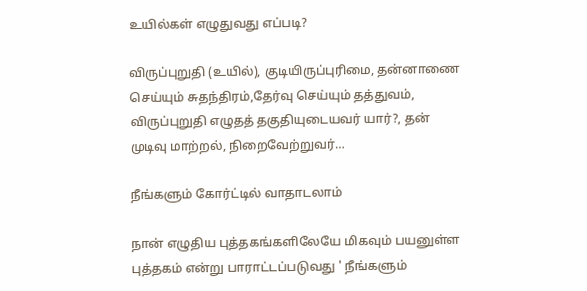உயில்கள் எழுதுவது எப்படி?

விருப்புறுதி (உயில்), குடியிருப்புரிமை, தன்னாணை செய்யும் சுதந்திரம்,தேர்வு செய்யும் தத்துவம், விருப்புறுதி எழுதத் தகுதியுடையவர் யார்?, தன் முடிவு மாற்றல், நிறைவேற்றுவர்…

நீங்களும் கோர்ட்டில் வாதாடலாம்

நான் எழுதிய புத்தகங்களிலேயே மிகவும் பயனுள்ள புத்தகம் என்று பாராட்டப்படுவது ' நீங்களும்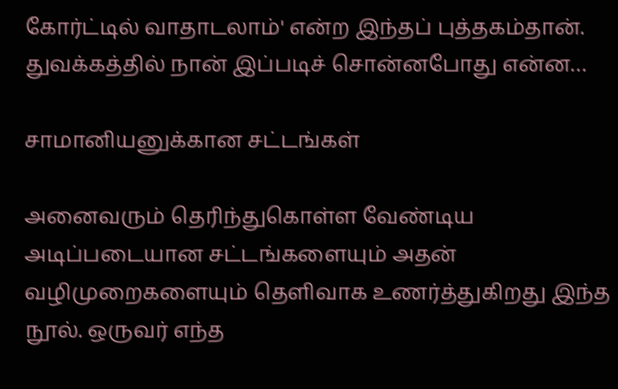கோர்ட்டில் வாதாடலாம்' என்ற இந்தப் புத்தகம்தான். துவக்கத்தில் நான் இப்படிச் சொன்னபோது என்ன…

சாமானியனுக்கான சட்டங்கள்

அனைவரும் தெரிந்துகொள்ள வேண்டிய அடிப்படையான சட்டங்களையும் அதன் வழிமுறைகளையும் தெளிவாக உணர்த்துகிறது இந்த நூல். ஒருவர் எந்த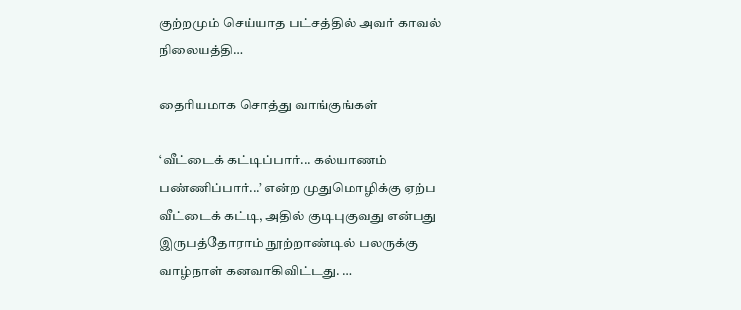குற்றமும் செய்யாத பட்சத்தில் அவர் காவல் நிலையத்தி…

தைரியமாக சொத்து வாங்குங்கள்

‘வீட்டைக் கட்டிப்பார்... கல்யாணம் பண்ணிப்பார்...’ என்ற முதுமொழிக்கு ஏற்ப வீட்டைக் கட்டி, அதில் குடிபுகுவது என்பது இருபத்தோராம் நூற்றாண்டில் பலருக்கு வாழ்நாள் கனவாகிவிட்டது. …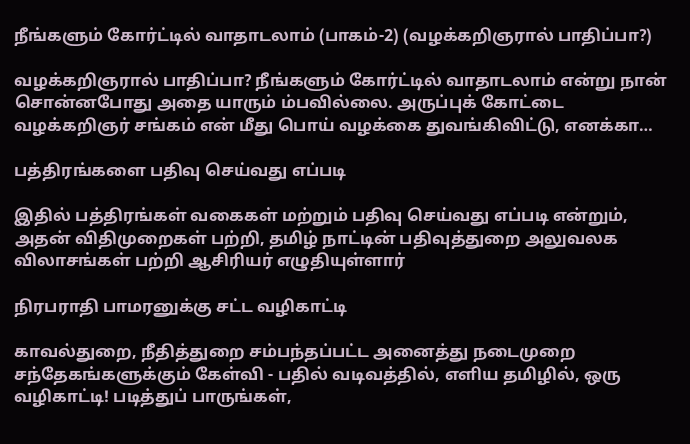நீங்களும் கோர்ட்டில் வாதாடலாம் (பாகம்-2) (வழக்கறிஞரால் பாதிப்பா?)

வழக்கறிஞரால் பாதிப்பா? நீங்களும் கோர்ட்டில் வாதாடலாம் என்று நான் சொன்னபோது அதை யாரும் ம்பவில்லை. அருப்புக் கோட்டை வழக்கறிஞர் சங்கம் என் மீது பொய் வழக்கை துவங்கிவிட்டு, எனக்கா…

பத்திரங்களை பதிவு செய்வது எப்படி

இதில் பத்திரங்கள் வகைகள் மற்றும் பதிவு செய்வது எப்படி என்றும், அதன் விதிமுறைகள் பற்றி, தமிழ் நாட்டின் பதிவுத்துறை அலுவலக விலாசங்கள் பற்றி ஆசிரியர் எழுதியுள்ளார்

நிரபராதி பாமரனுக்கு சட்ட வழிகாட்டி

காவல்துறை, நீதித்துறை சம்பந்தப்பட்ட அனைத்து நடைமுறை சந்தேகங்களுக்கும் கேள்வி - பதில் வடிவத்தில், எளிய தமிழில், ஒரு வழிகாட்டி! படித்துப் பாருங்கள்,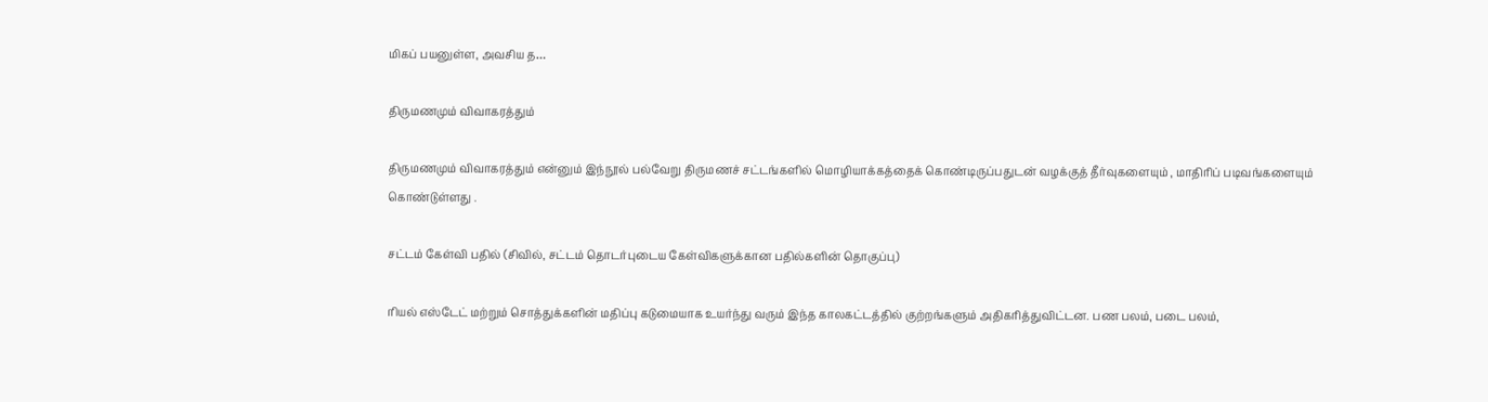மிகப் பயனுள்ள, அவசிய த…

திருமணமும் விவாகரத்தும்

திருமணமும் விவாகரத்தும் என்னும் இந்நூல் பல்வேறு திருமணச் சட்டங்களில் மொழியாக்கத்தைக் கொண்டிருப்பதுடன் வழக்குத் தீர்வுகளையும் , மாதிரிப் படிவங்களையும் கொண்டுள்ளது .

சட்டம் கேள்வி பதில் (சிவில், சட்டம் தொடர்புடைய கேள்விகளுக்கான பதில்களின் தொகுப்பு)

ரியல் எஸ்டேட் மற்றும் சொத்துக்களின் மதிப்பு கடுமையாக உயர்ந்து வரும் இந்த காலகட்டத்தில் குற்றங்களும் அதிகரித்துவிட்டன. பண பலம், படை பலம்,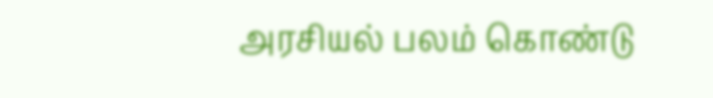அரசியல் பலம் கொண்டு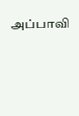அப்பாவி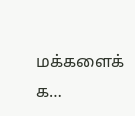மக்களைக் க…